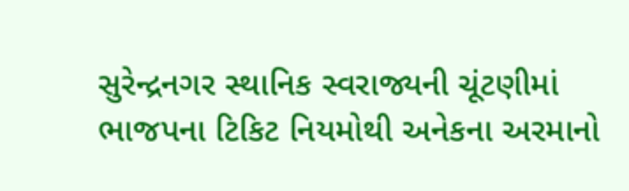સુરેન્દ્રનગર સ્થાનિક સ્વરાજ્યની ચૂંટણીમાં ભાજપના ટિકિટ નિયમોથી અનેકના અરમાનો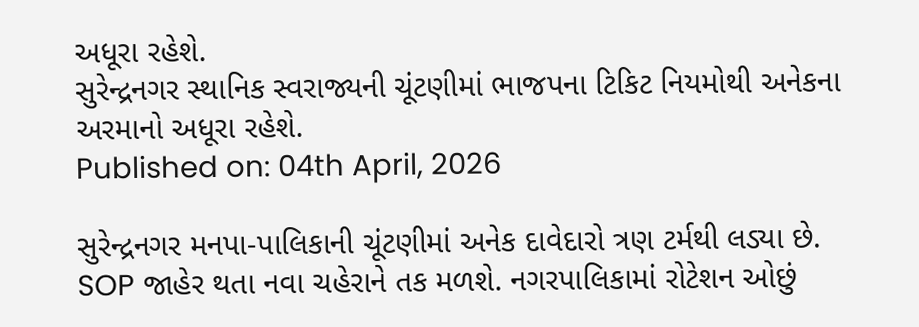અધૂરા રહેશે.
સુરેન્દ્રનગર સ્થાનિક સ્વરાજ્યની ચૂંટણીમાં ભાજપના ટિકિટ નિયમોથી અનેકના અરમાનો અધૂરા રહેશે.
Published on: 04th April, 2026

સુરેન્દ્રનગર મનપા-પાલિકાની ચૂંટણીમાં અનેક દાવેદારો ત્રણ ટર્મથી લડ્યા છે. SOP જાહેર થતા નવા ચહેરાને તક મળશે. નગરપાલિકામાં રોટેશન ઓછું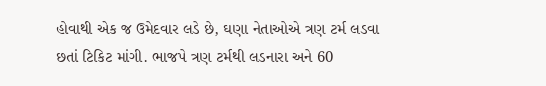હોવાથી એક જ ઉમેદવાર લડે છે, ઘણા નેતાઓએ ત્રણ ટર્મ લડવા છતાં ટિકિટ માંગી. ભાજપે ત્રણ ટર્મથી લડનારા અને 60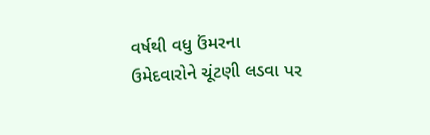વર્ષથી વધુ ઉંમરના ઉમેદવારોને ચૂંટણી લડવા પર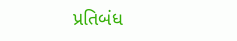પ્રતિબંધ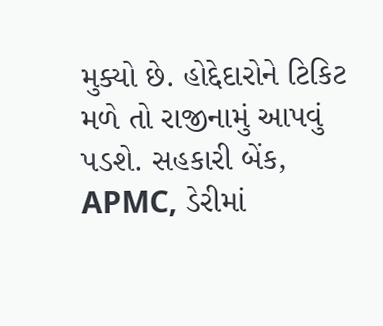મુક્યો છે. હોદ્દેદારોને ટિકિટ મળે તો રાજીનામું આપવું પડશે. સહકારી બેંક, APMC, ડેરીમાં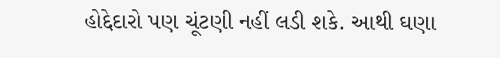હોદ્દેદારો પણ ચૂંટણી નહીં લડી શકે. આથી ઘણા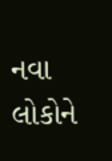નવા લોકોને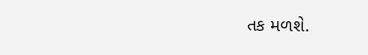તક મળશે.